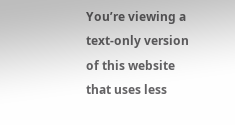You’re viewing a text-only version of this website that uses less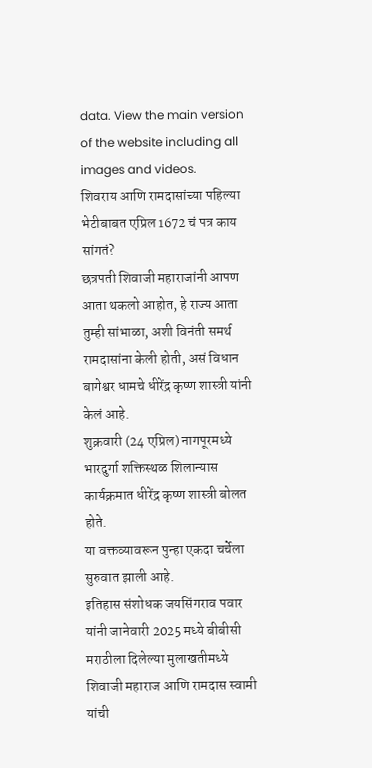data. View the main version of the website including all images and videos.
शिवराय आणि रामदासांच्या पहिल्या भेटीबाबत एप्रिल 1672 चं पत्र काय सांगतं?
छत्रपती शिवाजी महाराजांनी आपण आता थकलो आहोत, हे राज्य आता तुम्ही सांभाळा, अशी विनंती समर्थ रामदासांना केली होती, असं विधान बागेश्वर धामचे धीरेंद्र कृष्ण शास्त्री यांनी केलं आहे.
शुक्रवारी (24 एप्रिल) नागपूरमध्ये भारदुर्गा शक्तिस्थळ शिलान्यास कार्यक्रमात धीरेंद्र कृष्ण शास्त्री बोलत होते.
या वक्तव्यावरून पुन्हा एकदा चर्चेला सुरुवात झाली आहे.
इतिहास संशोधक जयसिंगराव पवार यांनी जानेवारी 2025 मध्ये बीबीसी मराठीला दिलेल्या मुलाखतीमध्ये शिवाजी महाराज आणि रामदास स्वामी यांची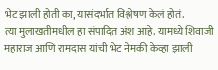भेट झाली होती का, यासंदर्भात विश्लेषण केलं होतं.
त्या मुलाखतीमधील हा संपादित अंश आहे. यामध्ये शिवाजी महाराज आणि रामदास यांची भेट नेमकी केव्हा झाली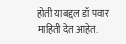होती याबद्दल डॉ पवार माहिती देत आहेत.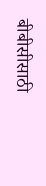बीबीसीसाठी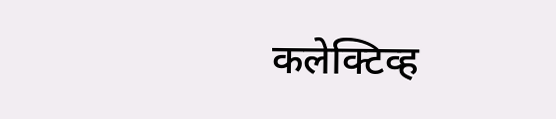कलेक्टिव्ह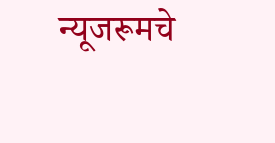न्यूजरूमचे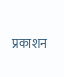प्रकाशन